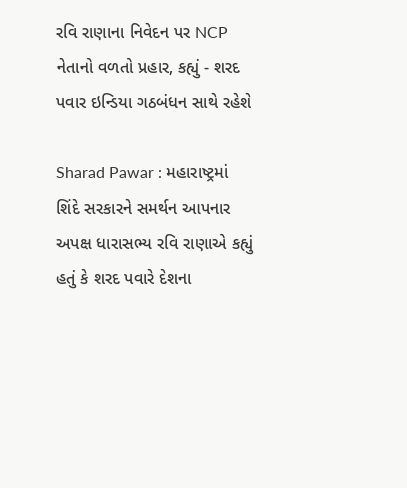રવિ રાણાના નિવેદન પર NCP નેતાનો વળતો પ્રહાર, કહ્યું - શરદ પવાર ઇન્ડિયા ગઠબંધન સાથે રહેશે

Sharad Pawar : મહારાષ્ટ્રમાં શિંદે સરકારને સમર્થન આપનાર અપક્ષ ધારાસભ્ય રવિ રાણાએ કહ્યું હતું કે શરદ પવારે દેશના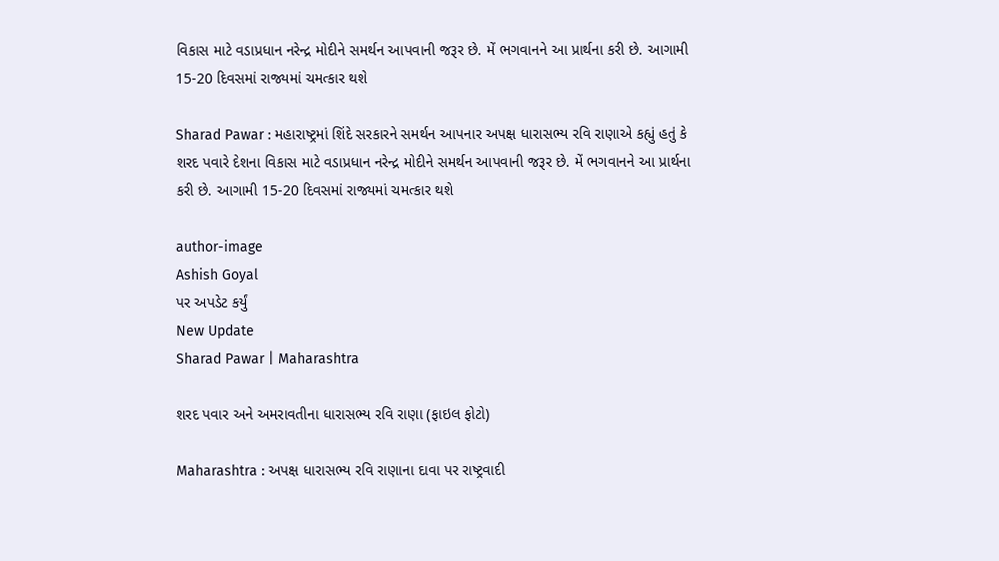વિકાસ માટે વડાપ્રધાન નરેન્દ્ર મોદીને સમર્થન આપવાની જરૂર છે. મેં ભગવાનને આ પ્રાર્થના કરી છે. આગામી 15-20 દિવસમાં રાજ્યમાં ચમત્કાર થશે

Sharad Pawar : મહારાષ્ટ્રમાં શિંદે સરકારને સમર્થન આપનાર અપક્ષ ધારાસભ્ય રવિ રાણાએ કહ્યું હતું કે શરદ પવારે દેશના વિકાસ માટે વડાપ્રધાન નરેન્દ્ર મોદીને સમર્થન આપવાની જરૂર છે. મેં ભગવાનને આ પ્રાર્થના કરી છે. આગામી 15-20 દિવસમાં રાજ્યમાં ચમત્કાર થશે

author-image
Ashish Goyal
પર અપડેટ કર્યું
New Update
Sharad Pawar | Maharashtra

શરદ પવાર અને અમરાવતીના ધારાસભ્ય રવિ રાણા (ફાઇલ ફોટો)

Maharashtra : અપક્ષ ધારાસભ્ય રવિ રાણાના દાવા પર રાષ્ટ્રવાદી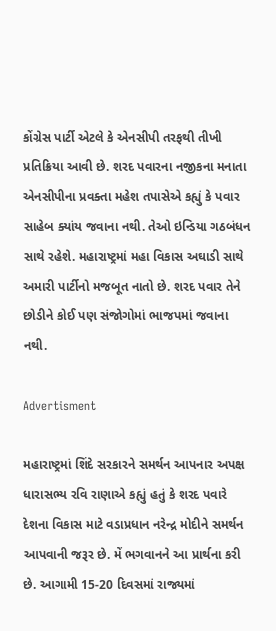કોંગ્રેસ પાર્ટી એટલે કે એનસીપી તરફથી તીખી પ્રતિક્રિયા આવી છે. શરદ પવારના નજીકના મનાતા એનસીપીના પ્રવક્તા મહેશ તપાસેએ કહ્યું કે પવાર સાહેબ ક્યાંય જવાના નથી. તેઓ ઇન્ડિયા ગઠબંધન સાથે રહેશે. મહારાષ્ટ્રમાં મહા વિકાસ અઘાડી સાથે અમારી પાર્ટીનો મજબૂત નાતો છે. શરદ પવાર તેને છોડીને કોઈ પણ સંજોગોમાં ભાજપમાં જવાના નથી.

Advertisment

મહારાષ્ટ્રમાં શિંદે સરકારને સમર્થન આપનાર અપક્ષ ધારાસભ્ય રવિ રાણાએ કહ્યું હતું કે શરદ પવારે દેશના વિકાસ માટે વડાપ્રધાન નરેન્દ્ર મોદીને સમર્થન આપવાની જરૂર છે. મેં ભગવાનને આ પ્રાર્થના કરી છે. આગામી 15-20 દિવસમાં રાજ્યમાં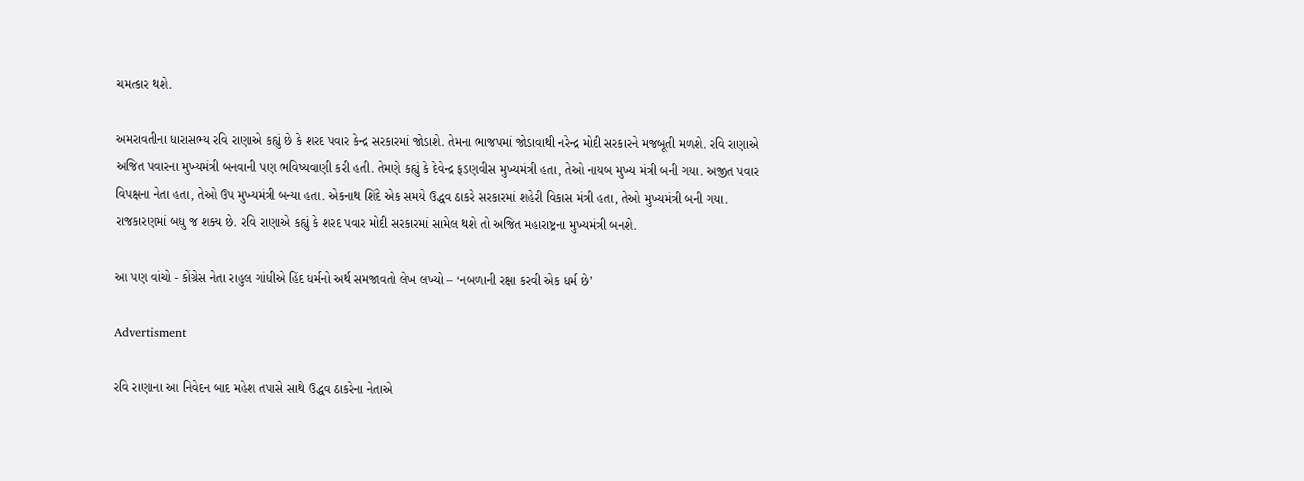ચમત્કાર થશે.

અમરાવતીના ધારાસભ્ય રવિ રાણાએ કહ્યું છે કે શરદ પવાર કેન્દ્ર સરકારમાં જોડાશે. તેમના ભાજપમાં જોડાવાથી નરેન્દ્ર મોદી સરકારને મજબૂતી મળશે. રવિ રાણાએ અજિત પવારના મુખ્યમંત્રી બનવાની પણ ભવિષ્યવાણી કરી હતી. તેમણે કહ્યું કે દેવેન્દ્ર ફડણવીસ મુખ્યમંત્રી હતા, તેઓ નાયબ મુખ્ય મંત્રી બની ગયા. અજીત પવાર વિપક્ષના નેતા હતા, તેઓ ઉપ મુખ્યમંત્રી બન્યા હતા. એકનાથ શિંદે એક સમયે ઉદ્ધવ ઠાકરે સરકારમાં શહેરી વિકાસ મંત્રી હતા, તેઓ મુખ્યમંત્રી બની ગયા. રાજકારણમાં બધુ જ શક્ય છે. રવિ રાણાએ કહ્યું કે શરદ પવાર મોદી સરકારમાં સામેલ થશે તો અજિત મહારાષ્ટ્રના મુખ્યમંત્રી બનશે.

આ પણ વાંચો - કોંગ્રેસ નેતા રાહુલ ગાંધીએ હિંદ ધર્મનો અર્થ સમજાવતો લેખ લખ્યો – ‘નબળાની રક્ષા કરવી એક ધર્મ છે’

Advertisment

રવિ રાણાના આ નિવેદન બાદ મહેશ તપાસે સાથે ઉદ્ધવ ઠાકરેના નેતાએ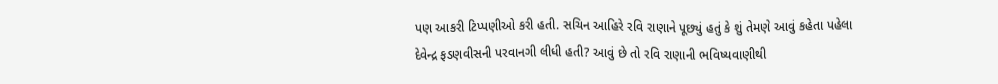પણ આકરી ટિપ્પણીઓ કરી હતી. સચિન આહિરે રવિ રાણાને પૂછ્યું હતું કે શું તેમણે આવું કહેતા પહેલા દેવેન્દ્ર ફડણવીસની પરવાનગી લીધી હતી? આવું છે તો રવિ રાણાની ભવિષ્યવાણીથી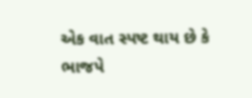એક વાત સ્પષ્ટ થાય છે કે ભાજપે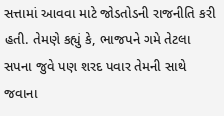સત્તામાં આવવા માટે જોડતોડની રાજનીતિ કરી હતી. તેમણે કહ્યું કે, ભાજપને ગમે તેટલા સપના જુવે પણ શરદ પવાર તેમની સાથે જવાના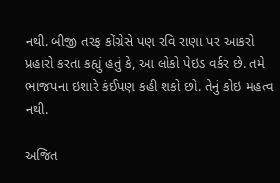નથી. બીજી તરફ કોંગ્રેસે પણ રવિ રાણા પર આકરો પ્રહારો કરતા કહ્યું હતું કે, આ લોકો પેઇડ વર્કર છે. તમે ભાજપના ઇશારે કંઈપણ કહી શકો છો. તેનું કોઇ મહત્વ નથી.

અજિત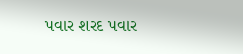પવાર શરદ પવાર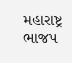મહારાષ્ટ્ર ભાજપ